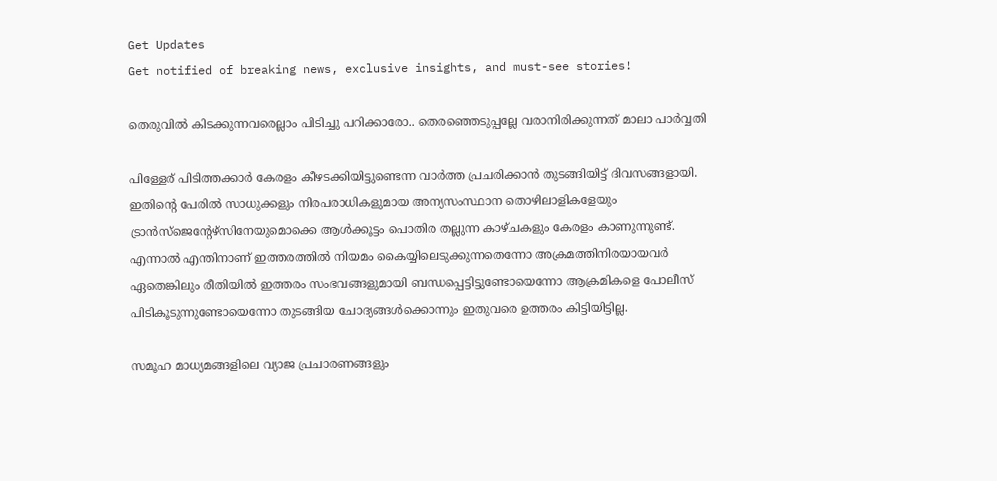Get Updates
Get notified of breaking news, exclusive insights, and must-see stories!

തെരുവില്‍ കിടക്കുന്നവരെല്ലാം പിടിച്ചു പറിക്കാരോ.. തെരഞ്ഞെടുപ്പല്ലേ വരാനിരിക്കുന്നത് മാലാ പാര്‍വ്വതി

പിള്ളേര് പിടിത്തക്കാര്‍ കേരളം കീഴടക്കിയിട്ടുണ്ടെന്ന വാര്‍ത്ത പ്രചരിക്കാന്‍ തുടങ്ങിയിട്ട് ദിവസങ്ങളായി. ഇതിന്‍റെ പേരില്‍ സാധുക്കളും നിരപരാധികളുമായ അന്യസംസ്ഥാന തൊഴിലാളികളേയും ട്രാന്‍സ്ജെന്‍റേഴ്സിനേയുമൊക്കെ ആള്‍ക്കൂട്ടം പൊതിര തല്ലുന്ന കാഴ്ചകളും കേരളം കാണുന്നുണ്ട്. എന്നാല്‍ എന്തിനാണ് ഇത്തരത്തില്‍ നിയമം കൈയ്യിലെടുക്കുന്നതെന്നോ അക്രമത്തിനിരയായവര്‍ ഏതെങ്കിലും രീതിയില്‍ ഇത്തരം സംഭവങ്ങളുമായി ബന്ധപ്പെട്ടിട്ടുണ്ടോയെന്നോ ആക്രമികളെ പോലീസ് പിടികൂടുന്നുണ്ടോയെന്നോ തുടങ്ങിയ ചോദ്യങ്ങള്‍ക്കൊന്നും ഇതുവരെ ഉത്തരം കിട്ടിയിട്ടില്ല.

സമൂഹ മാധ്യമങ്ങളിലെ വ്യാജ പ്രചാരണങ്ങളും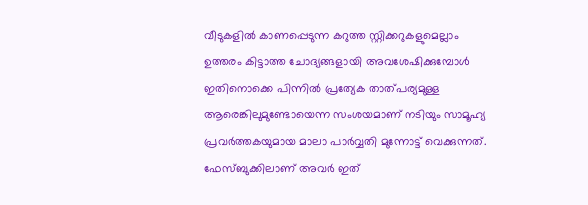വീടുകളില്‍ കാണപ്പെടുന്ന കറുത്ത സ്റ്റിക്കറുകളുമെല്ലാം ഉത്തരം കിട്ടാത്ത ചോദ്യങ്ങളായി അവശേഷിക്കുമ്പോള്‍ ഇതിനൊക്കെ പിന്നില്‍ പ്രത്യേക താത്പര്യമുള്ള ആരെങ്കിലുമുണ്ടോയെന്ന സംശയമാണ് നടിയും സാമൂഹ്യ പ്രവര്‍ത്തകയുമായ മാലാ പാര്‍വ്വതി മുന്നോട്ട് വെക്കുന്നത്. ഫേസ്ബുക്കിലാണ് അവര്‍ ഇത്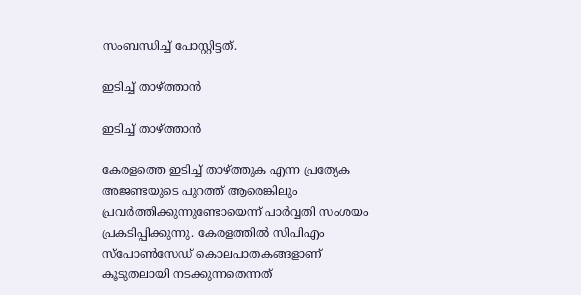സംബന്ധിച്ച് പോസ്റ്റിട്ടത്.

ഇടിച്ച് താഴ്ത്താന്‍

ഇടിച്ച് താഴ്ത്താന്‍

കേരളത്തെ ഇടിച്ച് താഴ്ത്തുക എന്ന പ്രത്യേക അജണ്ടയുടെ പുറത്ത് ആരെങ്കിലും പ്രവര്‍ത്തിക്കുന്നുണ്ടോയെന്ന് പാര്‍വ്വതി സംശയം പ്രകടിപ്പിക്കുന്നു. കേരളത്തില്‍ സിപിഎം സ്പോണ്‍സേഡ് കൊലപാതകങ്ങളാണ് കൂടുതലായി നടക്കുന്നതെന്നത്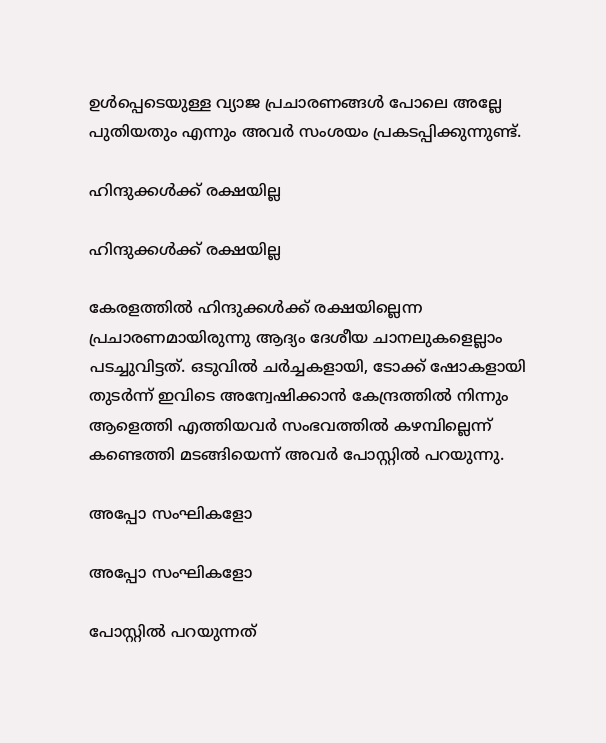ഉള്‍പ്പെടെയുള്ള വ്യാജ പ്രചാരണങ്ങള്‍ പോലെ അല്ലേ പുതിയതും എന്നും അവര്‍ സംശയം പ്രകടപ്പിക്കുന്നുണ്ട്.

ഹിന്ദുക്കള്‍ക്ക് രക്ഷയില്ല

ഹിന്ദുക്കള്‍ക്ക് രക്ഷയില്ല

കേരളത്തില്‍ ഹിന്ദുക്കള്‍ക്ക് രക്ഷയില്ലെന്ന പ്രചാരണമായിരുന്നു ആദ്യം ദേശീയ ചാനലുകളെല്ലാം പടച്ചുവിട്ടത്. ഒടുവില്‍ ചര്‍ച്ചകളായി, ടോക്ക് ഷോകളായി തുടര്‍ന്ന് ഇവിടെ അന്വേഷിക്കാന്‍ കേന്ദ്രത്തില്‍ നിന്നും ആളെത്തി എത്തിയവര്‍ സംഭവത്തില്‍ കഴമ്പില്ലെന്ന് കണ്ടെത്തി മടങ്ങിയെന്ന് അവര്‍ പോസ്റ്റില്‍ പറയുന്നു.

അപ്പോ സംഘികളോ

അപ്പോ സംഘികളോ

പോസ്റ്റില്‍ പറയുന്നത്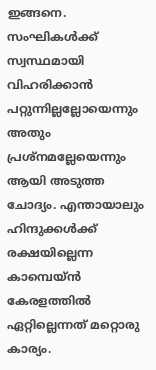ഇങ്ങനെ. സംഘികള്‍ക്ക് സ്വസ്ഥമായി വിഹരിക്കാന്‍ പറ്റുന്നില്ലല്ലോയെന്നും അതും പ്രശ്നമല്ലേയെന്നും ആയി അടുത്ത ചോദ്യം. എന്തായാലും ഹിന്ദുക്കള്‍ക്ക് രക്ഷയില്ലെന്ന കാമ്പെയ്ന്‍ കേരളത്തില്‍ ഏറ്റില്ലെന്നത് മറ്റൊരു കാര്യം.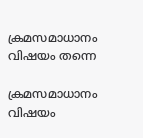ക്രമസമാധാനം വിഷയം തന്നെ

ക്രമസമാധാനം വിഷയം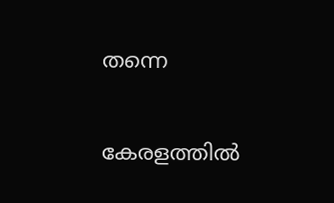തന്നെ

കേരളത്തില്‍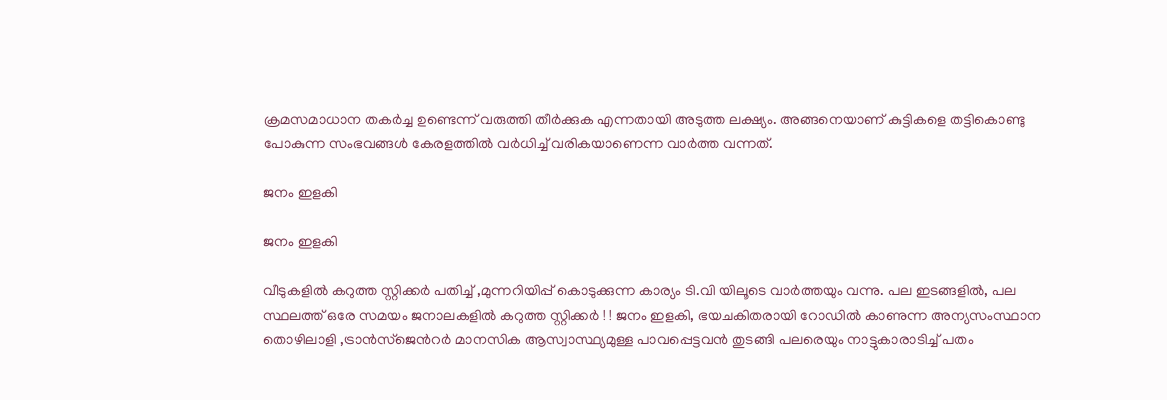ക്രമസമാധാന തകര്‍ച്ച ഉണ്ടെന്ന് വരുത്തി തീര്‍ക്കുക എന്നതായി അടുത്ത ലക്ഷ്യം. അങ്ങനെയാണ് കുട്ടികളെ തട്ടികൊണ്ടു പോകുന്ന സംഭവങ്ങള്‍ കേരളത്തില്‍ വര്‍ധിച്ച് വരികയാണെന്ന വാര്‍ത്ത വന്നത്.

ജനം ഇളകി

ജനം ഇളകി

വീടുകളില്‍ കറുത്ത സ്റ്റിക്കര്‍ പതിച്ച് ,മുന്നറിയിപ്പ് കൊടുക്കുന്ന കാര്യം ടി.വി യിലൂടെ വാര്‍ത്തയും വന്നു. പല ഇടങ്ങളില്‍, പല സ്ഥലത്ത് ഒരേ സമയം ജനാലകളില്‍ കറുത്ത സ്റ്റിക്കര്‍ ! ! ജനം ഇളകി, ഭയചകിതരായി റോഡില്‍ കാണുന്ന അന്യസംസ്ഥാന തൊഴിലാളി ,ട്രാന്‍സ്ജെന്‍റര്‍ മാനസിക ആസ്വാസ്ഥ്യമുള്ള പാവപ്പെട്ടവന്‍ തുടങ്ങി പലരെയും നാട്ടുകാരാടിച്ച് പതം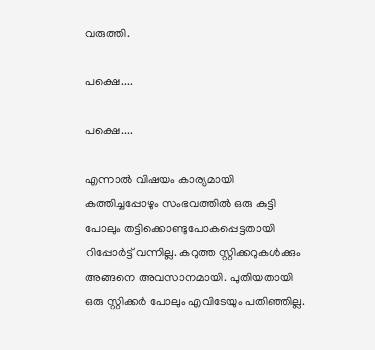വരുത്തി.

പക്ഷെ....

പക്ഷെ....

എന്നാല്‍ വിഷയം കാര്യമായി കത്തിച്ചപ്പോഴും സംഭവത്തില്‍ ഒരു കുട്ടി പോലും തട്ടിക്കൊണ്ടുപോകപ്പെട്ടതായി റിപ്പോര്‍ട്ട് വന്നില്ല. കറുത്ത സ്റ്റിക്കറുകള്‍ക്കും അങ്ങനെ അവസാനമായി. പുതിയതായി ഒരു സ്റ്റിക്കര്‍ പോലും എവിടേയും പതിഞ്ഞില്ല.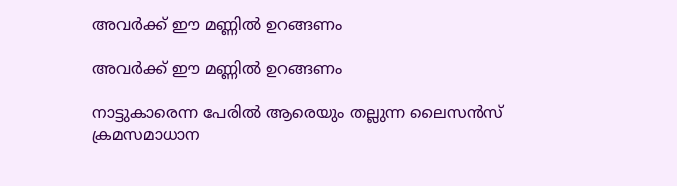അവര്‍ക്ക് ഈ മണ്ണില്‍ ഉറങ്ങണം

അവര്‍ക്ക് ഈ മണ്ണില്‍ ഉറങ്ങണം

നാട്ടുകാരെന്ന പേരില്‍ ആരെയും തല്ലുന്ന ലൈസന്‍സ് ക്രമസമാധാന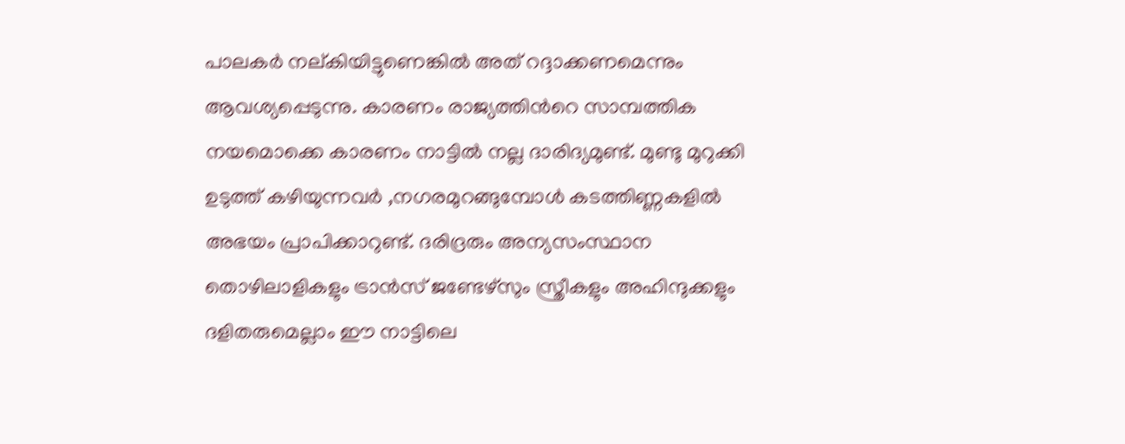പാലകര്‍ നല്കിയിട്ടുണെങ്കില്‍ അത് റദ്ദാക്കണമെന്നും ആവശ്യപ്പെടുന്നു. കാരണം രാജ്യത്തിന്‍റെ സാമ്പത്തിക നയമൊക്കെ കാരണം നാട്ടില്‍ നല്ല ദാരിദ്യമുണ്ട്. മുണ്ടു മുറുക്കി ഉടുത്ത് കഴിയുന്നവര്‍ ,നഗരമുറങ്ങുമ്പോള്‍ കടത്തിണ്ണകളില്‍ അഭയം പ്രാപിക്കാറുണ്ട്. ദരിദ്രരും അന്യസംസ്ഥാന തൊഴിലാളികളും ട്രാന്‍സ് ജണ്ടേഴ്‌സും സ്ത്രീകളും അഹിന്ദുക്കളും ദളിതരുമെല്ലാം ഈ നാട്ടിലെ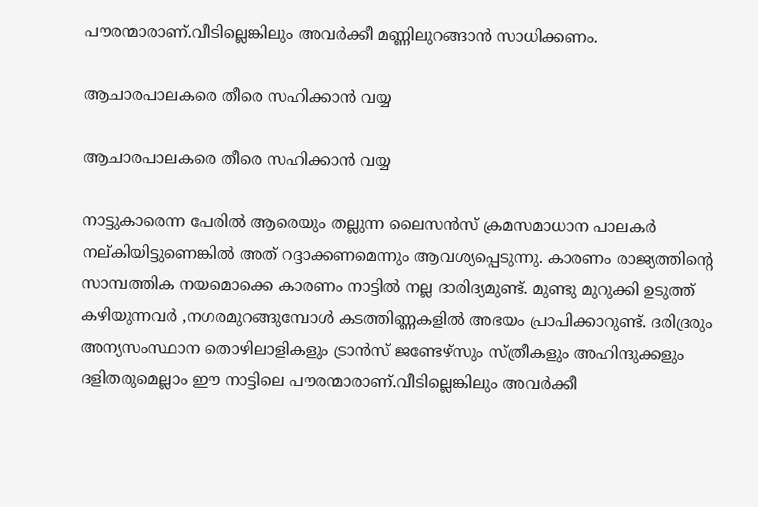പൗരന്മാരാണ്.വീടില്ലെങ്കിലും അവര്‍ക്കീ മണ്ണിലുറങ്ങാന്‍ സാധിക്കണം.

ആചാരപാലകരെ തീരെ സഹിക്കാന്‍ വയ്യ

ആചാരപാലകരെ തീരെ സഹിക്കാന്‍ വയ്യ

നാട്ടുകാരെന്ന പേരില്‍ ആരെയും തല്ലുന്ന ലൈസന്‍സ് ക്രമസമാധാന പാലകര്‍ നല്കിയിട്ടുണെങ്കില്‍ അത് റദ്ദാക്കണമെന്നും ആവശ്യപ്പെടുന്നു. കാരണം രാജ്യത്തിന്റെ സാമ്പത്തിക നയമൊക്കെ കാരണം നാട്ടില്‍ നല്ല ദാരിദ്യമുണ്ട്. മുണ്ടു മുറുക്കി ഉടുത്ത് കഴിയുന്നവര്‍ ,നഗരമുറങ്ങുമ്പോള്‍ കടത്തിണ്ണകളില്‍ അഭയം പ്രാപിക്കാറുണ്ട്. ദരിദ്രരും അന്യസംസ്ഥാന തൊഴിലാളികളും ട്രാന്‍സ് ജണ്ടേഴ്‌സും സ്ത്രീകളും അഹിന്ദുക്കളും ദളിതരുമെല്ലാം ഈ നാട്ടിലെ പൗരന്മാരാണ്.വീടില്ലെങ്കിലും അവര്‍ക്കീ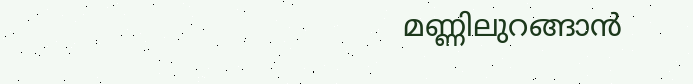മണ്ണിലുറങ്ങാന്‍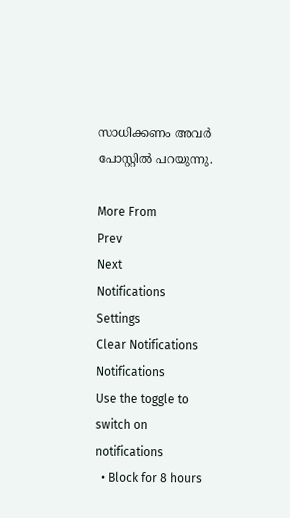സാധിക്കണം അവര്‍ പോസ്റ്റില്‍ പറയുന്നു.

More From
Prev
Next
Notifications
Settings
Clear Notifications
Notifications
Use the toggle to switch on notifications
  • Block for 8 hours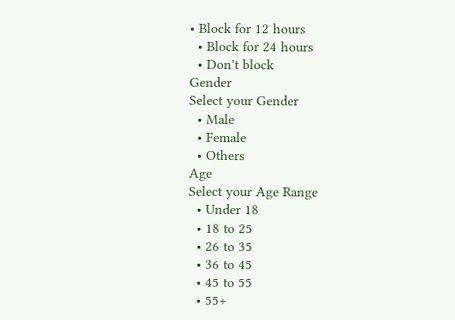• Block for 12 hours
  • Block for 24 hours
  • Don't block
Gender
Select your Gender
  • Male
  • Female
  • Others
Age
Select your Age Range
  • Under 18
  • 18 to 25
  • 26 to 35
  • 36 to 45
  • 45 to 55
  • 55+